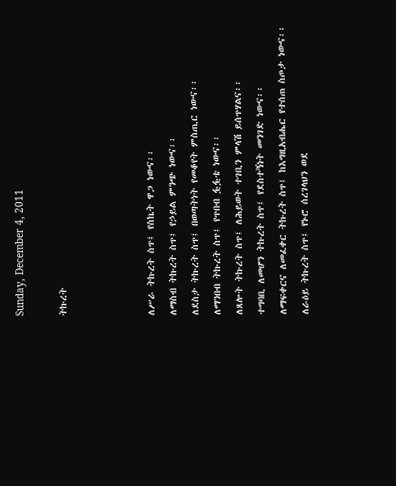Sunday, December 4, 2011

ትኩረት



ለሥራ ትኩረት ስጥ፤ የስኬት ዋጋ ነውና፡፡
ለማስብ ትኩረት ስጥ፤ የኃይል ምንጭ ነውና፡፡
ለደስታ ትኩረት ስጥ፤ በወጣትነት የመቆየት ምስጢር ነውና፡፡
ለማንበብ ትኩረት ስጥ፤ የጥበብ ፏፏቴ ነውና፡፡
ለጸሎት ትኩረት ስጥ፤ ለሕይወት ተገቢን ምላሽ ይሰጥሃልና፡፡
ተግባቢ ለመሆን ትኩረት ስጥ፤ የደስተኝነት መንገድ ነውና፡፡
ለማፍቀርና ለመፈቀር ትኩረት ስጥ፤ ከእግዚአብሔር የተሰጠ ስጦታ ነውና፡፡
ለራዕይ ትኩረት ስጥ፤ የኑሮ ሰረገላህን ወደ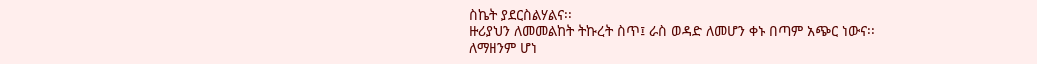ስኬት ያደርስልሃልና፡፡
ዙሪያህን ለመመልከት ትኩረት ስጥ፤ ራስ ወዳድ ለመሆን ቀኑ በጣም አጭር ነውና፡፡
ለማዘንም ሆነ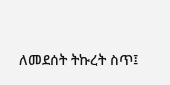ለመደሰት ትኩረት ስጥ፤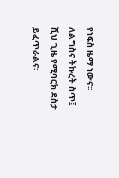የነፍስ ዜማ ነውና፡፡
ለልግስና ትኩረት ስጥ፤ ሺህ ጊዜ የሚባርክ ደስታ ይፈጥራልና፡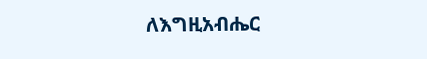ለእግዚአብሔር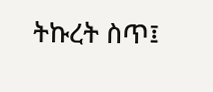ትኩረት ስጥ፤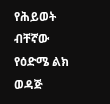የሕይወት ብቸኛው የዕድሜ ልክ ወዳጅ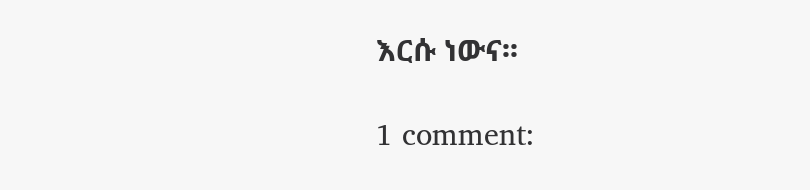እርሱ ነውና፡፡

1 comment: